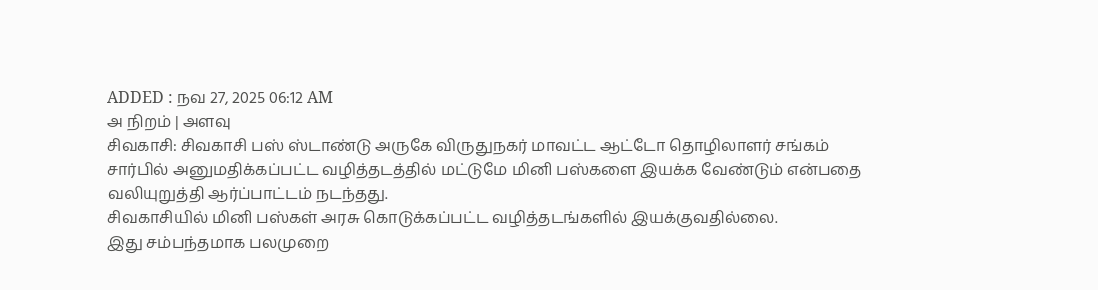ADDED : நவ 27, 2025 06:12 AM
அ நிறம் | அளவு
சிவகாசி: சிவகாசி பஸ் ஸ்டாண்டு அருகே விருதுநகர் மாவட்ட ஆட்டோ தொழிலாளர் சங்கம் சார்பில் அனுமதிக்கப்பட்ட வழித்தடத்தில் மட்டுமே மினி பஸ்களை இயக்க வேண்டும் என்பதை வலியுறுத்தி ஆர்ப்பாட்டம் நடந்தது.
சிவகாசியில் மினி பஸ்கள் அரசு கொடுக்கப்பட்ட வழித்தடங்களில் இயக்குவதில்லை.
இது சம்பந்தமாக பலமுறை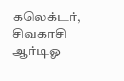கலெக்டர், சிவகாசி ஆர்டிஓ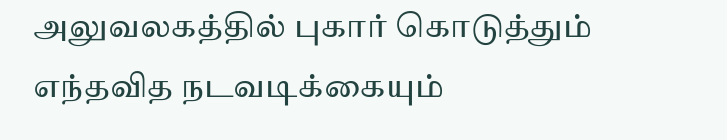அலுவலகத்தில் புகார் கொடுத்தும் எந்தவித நடவடிக்கையும்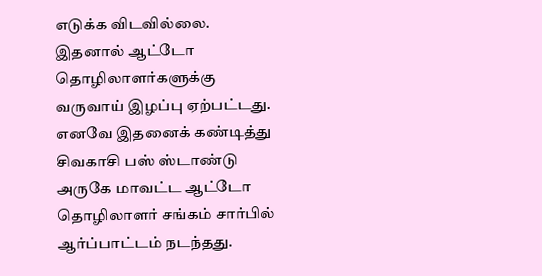எடுக்க விடவில்லை.
இதனால் ஆட்டோ தொழிலாளர்களுக்கு வருவாய் இழப்பு ஏற்பட்டது. எனவே இதனைக் கண்டித்து சிவகாசி பஸ் ஸ்டாண்டு அருகே மாவட்ட ஆட்டோ தொழிலாளர் சங்கம் சார்பில் ஆர்ப்பாட்டம் நடந்தது.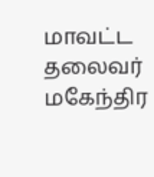மாவட்ட தலைவர் மகேந்திர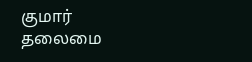குமார் தலைமை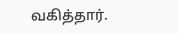வகித்தார்.